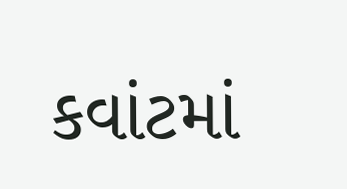કવાંટમાં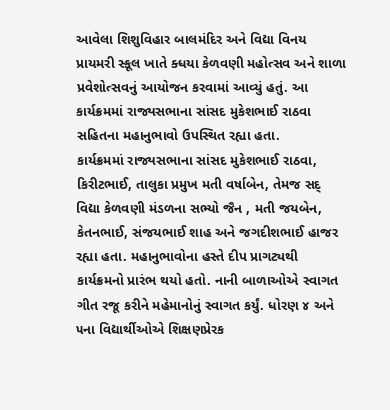આવેલા શિશુવિહાર બાલમંદિર અને વિદ્યા વિનય પ્રાયમરી સ્કૂલ ખાતે ક્ધયા કેળવણી મહોત્સવ અને શાળા પ્રવેશોત્સવનું આયોજન કરવામાં આવ્યું હતું. આ કાર્યક્રમમાં રાજ્યસભાના સાંસદ મુકેશભાઈ રાઠવા સહિતના મહાનુભાવો ઉપસ્થિત રહ્યા હતા.
કાર્યક્રમમાં રાજ્યસભાના સાંસદ મુકેશભાઈ રાઠવા, કિરીટભાઈ, તાલુકા પ્રમુખ મતી વર્ષાબેન, તેમજ સદ્ વિદ્યા કેળવણી મંડળના સભ્યો જૈન , મતી જયબેન, કેતનભાઈ, સંજયભાઈ શાહ અને જગદીશભાઈ હાજર રહ્યા હતા. મહાનુભાવોના હસ્તે દીપ પ્રાગટ્યથી કાર્યક્રમનો પ્રારંભ થયો હતો. નાની બાળાઓએ સ્વાગત ગીત રજૂ કરીને મહેમાનોનું સ્વાગત કર્યું. ધોરણ ૪ અને ૫ના વિદ્યાર્થીઓએ શિક્ષણપ્રેરક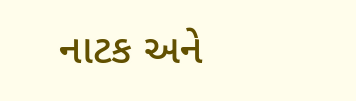નાટક અને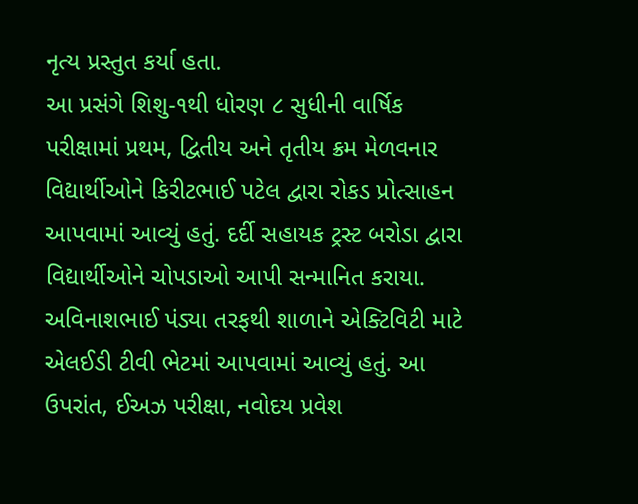નૃત્ય પ્રસ્તુત કર્યા હતા.
આ પ્રસંગે શિશુ-૧થી ધોરણ ૮ સુધીની વાર્ષિક પરીક્ષામાં પ્રથમ, દ્વિતીય અને તૃતીય ક્રમ મેળવનાર વિદ્યાર્થીઓને કિરીટભાઈ પટેલ દ્વારા રોકડ પ્રોત્સાહન આપવામાં આવ્યું હતું. દર્દી સહાયક ટ્રસ્ટ બરોડા દ્વારા વિદ્યાર્થીઓને ચોપડાઓ આપી સન્માનિત કરાયા.
અવિનાશભાઈ પંડ્યા તરફથી શાળાને એક્ટિવિટી માટે એલઈડી ટીવી ભેટમાં આપવામાં આવ્યું હતું. આ ઉપરાંત, ઈઅઝ પરીક્ષા, નવોદય પ્રવેશ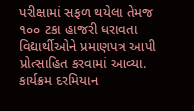પરીક્ષામાં સફળ થયેલા તેમજ ૧૦૦ ટકા હાજરી ધરાવતા વિદ્યાર્થીઓને પ્રમાણપત્ર આપી પ્રોત્સાહિત કરવામાં આવ્યા. કાર્યક્રમ દરમિયાન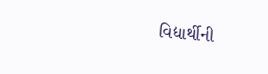વિદ્યાર્થીની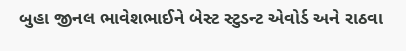બુહા જીનલ ભાવેશભાઈને બેસ્ટ સ્ટુડન્ટ એવોર્ડ અને રાઠવા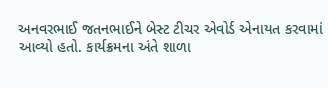અનવરભાઈ જતનભાઈને બેસ્ટ ટીચર એવોર્ડ એનાયત કરવામાં આવ્યો હતો. કાર્યક્રમના અંતે શાળા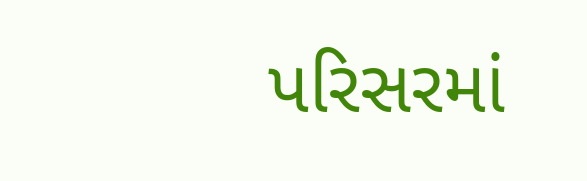પરિસરમાં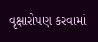વૃક્ષારોપણ કરવામાં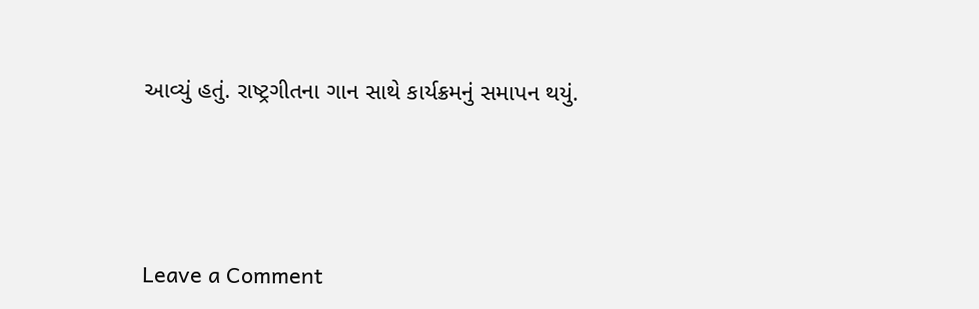આવ્યું હતું. રાષ્ટ્રગીતના ગાન સાથે કાર્યક્રમનું સમાપન થયું.




Leave a Comment